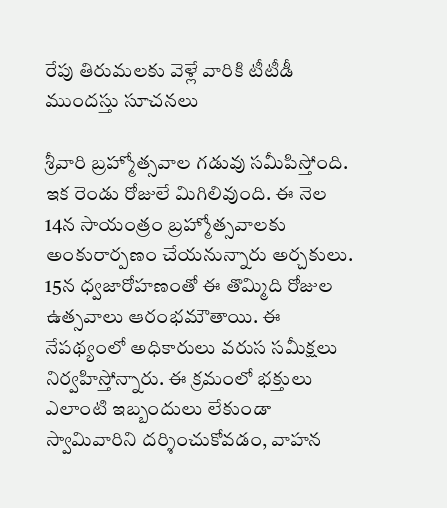రేపు తిరుమలకు వెళ్లే వారికి టీటీడీ ముందస్తు సూచనలు

శ్రీవారి బ్రహ్మోత్సవాల గడువు సమీపిస్తోంది. ఇక రెండు రోజులే మిగిలివుంది. ఈ నెల 14న సాయంత్రం బ్రహ్మోత్సవాలకు అంకురార్పణం చేయనున్నారు అర్చకులు. 15న ధ్వజారోహణంతో ఈ తొమ్మిది రోజుల ఉత్సవాలు ఆరంభమౌతాయి. ఈ నేపథ్యంలో అధికారులు వరుస సమీక్షలు నిర్వహిస్తోన్నారు. ఈ క్రమంలో భక్తులు ఎలాంటి ఇబ్బందులు లేకుండా స్వామివారిని దర్శించుకోవడం, వాహన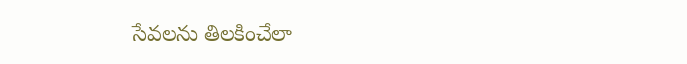సేవలను తిలకించేలా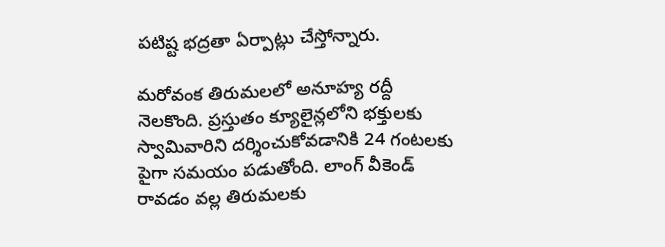పటిష్ట భద్రతా ఏర్పాట్లు చేస్తోన్నారు.

మరోవంక తిరుమ‌ల‌లో అనూహ్య ర‌ద్దీ నెల‌కొంది. ప్ర‌స్తుతం క్యూలైన్ల‌లోని భ‌క్తుల‌కు స్వామివారిని ద‌ర్శించుకోవడానికి 24 గంట‌లకు పైగా స‌మ‌యం ప‌డుతోంది. లాంగ్ వీకెండ్ రావడం వల్ల తిరుమలకు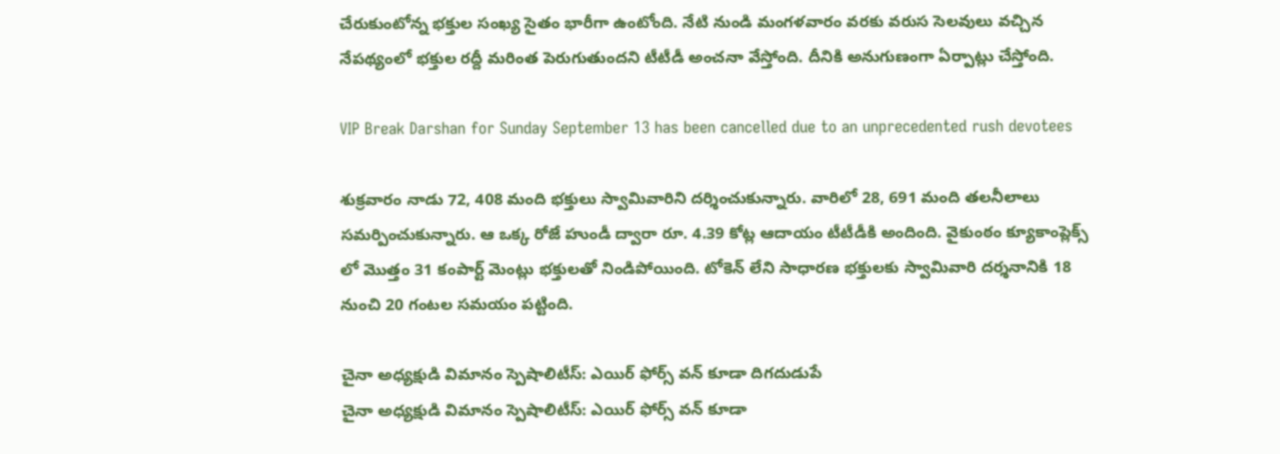చేరుకుంటోన్న భక్తుల సంఖ్య సైతం భారీగా ఉంటోంది. నేటి నుండి మంగళవారం వ‌ర‌కు వ‌రుస సెల‌వులు వచ్చిన నేప‌థ్యంలో భ‌క్తుల ర‌ద్దీ మ‌రింత పెరుగుతుందని టీటీడీ అంచనా వేస్తోంది. దీనికి అనుగుణంగా ఏర్పాట్లు చేస్తోంది.

VIP Break Darshan for Sunday September 13 has been cancelled due to an unprecedented rush devotees

శుక్రవారం నాడు 72, 408 మంది భక్తులు స్వామివారిని దర్శించుకున్నారు. వారిలో 28, 691 మంది తలనీలాలు సమర్పించుకున్నారు. ఆ ఒక్క రోజే హుండీ ద్వారా రూ. 4.39 కోట్ల ఆదాయం టీటీడీకి అందింది. వైకుంఠం క్యూకాంప్లెక్స్ లో మొత్తం 31 కంపార్ట్ మెంట్లు భక్తులతో నిండిపోయింది. టోకెన్ లేని సాధారణ భక్తులకు స్వామివారి దర్శనానికి 18 నుంచి 20 గంటల సమయం పట్టింది.

చైనా అధ్యక్షుడి విమానం స్పెషాలిటీస్: ఎయిర్ ఫోర్స్ వన్ కూడా దిగదుడుపే
చైనా అధ్యక్షుడి విమానం స్పెషాలిటీస్: ఎయిర్ ఫోర్స్ వన్ కూడా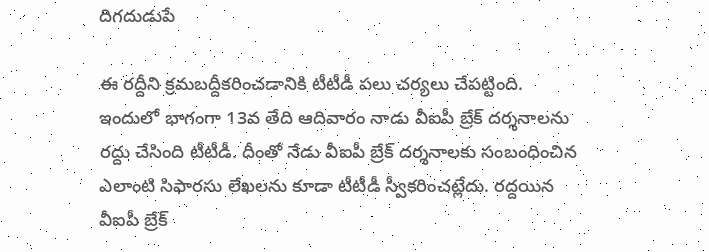దిగదుడుపే

ఈ రద్దీని క్రమబద్దీకరించడానికి టీటీడీ పలు చర్యలు చేపట్టింది. ఇందులో భాగంగా 13వ తేది ఆదివారం నాడు వీఐపీ బ్రేక్ ద‌ర్శ‌నాల‌ను ర‌ద్దు చేసింది టీటీడీ. దీంతో నేడు వీఐపీ బ్రేక్ దర్శనాలకు సంబంధించిన ఎలాంటి సిఫారసు లేఖ‌లను కూడా టీటీడీ స్వీక‌రించ‌ట్లేదు. రద్దయిన వీఐపీ బ్రేక్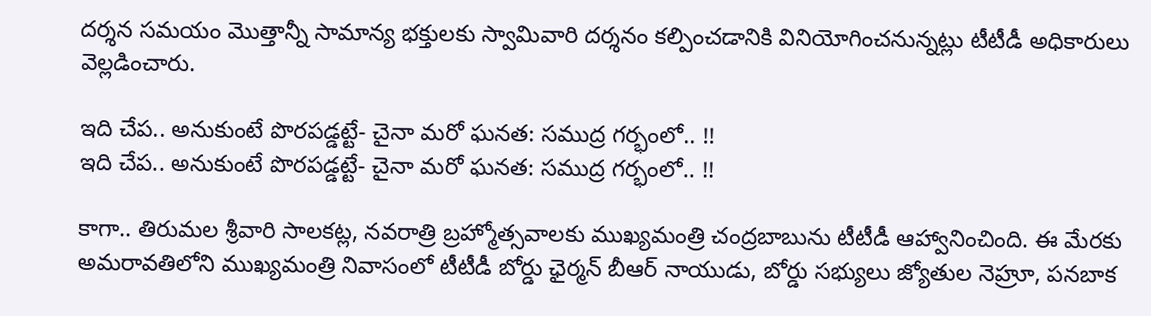ద‌ర్శ‌న‌ స‌మ‌యం మొత్తాన్నీ సామాన్య భ‌క్తుల‌కు స్వామివారి ద‌ర్శ‌నం క‌ల్పించడానికి వినియోగించనున్నట్లు టీటీడీ అధికారులు వెల్లడించారు.

ఇది చేప.. అనుకుంటే పొరపడ్డట్టే- చైనా మరో ఘనత: సముద్ర గర్భంలో.. !!
ఇది చేప.. అనుకుంటే పొరపడ్డట్టే- చైనా మరో ఘనత: సముద్ర గర్భంలో.. !!

కాగా.. తిరుమల శ్రీవారి సాలకట్ల, నవరాత్రి బ్రహ్మోత్సవాలకు ముఖ్యమంత్రి చంద్రబాబును టీటీడీ ఆహ్వానించింది. ఈ మేరకు అమరావతిలోని ముఖ్యమంత్రి నివాసంలో టీటీడీ బోర్డు ఛైర్మన్ బీఆర్ నాయుడు, బోర్డు సభ్యులు జ్యోతుల నెహ్రూ, పనబాక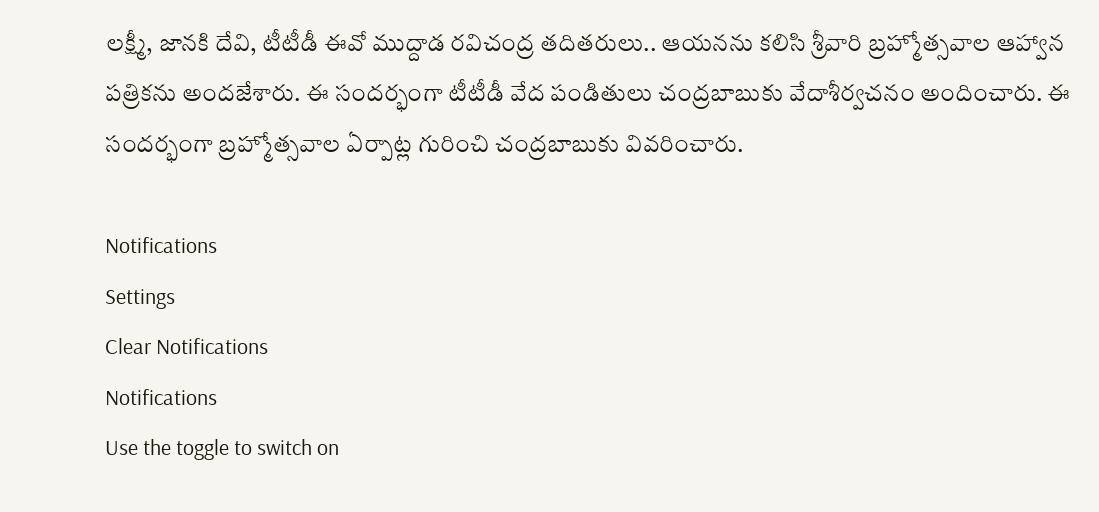లక్ష్మీ, జానకి దేవి, టీటీడీ ఈవో ముద్దాడ రవిచంద్ర తదితరులు.. ఆయనను కలిసి శ్రీవారి బ్రహ్మోత్సవాల ఆహ్వాన పత్రికను అందజేశారు. ఈ సందర్భంగా టీటీడీ వేద పండితులు చంద్రబాబుకు వేదాశీర్వచనం అందించారు. ఈ సందర్భంగా బ్రహ్మోత్సవాల ఏర్పాట్ల గురించి చంద్రబాబుకు వివరించారు.

Notifications
Settings
Clear Notifications
Notifications
Use the toggle to switch on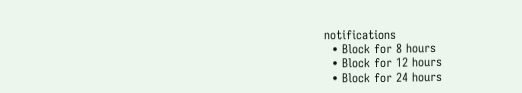notifications
  • Block for 8 hours
  • Block for 12 hours
  • Block for 24 hours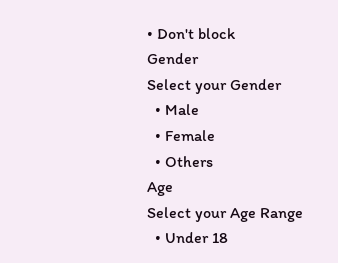• Don't block
Gender
Select your Gender
  • Male
  • Female
  • Others
Age
Select your Age Range
  • Under 18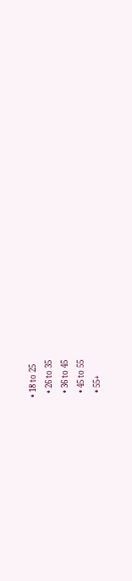• 18 to 25
  • 26 to 35
  • 36 to 45
  • 45 to 55
  • 55+